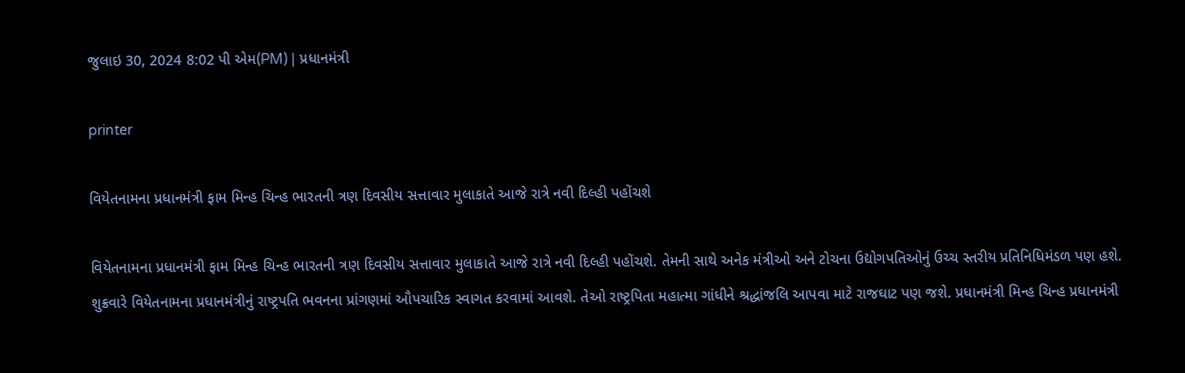જુલાઇ 30, 2024 8:02 પી એમ(PM) | પ્રધાનમંત્રી

printer

વિયેતનામના પ્રધાનમંત્રી ફામ મિન્હ ચિન્હ ભારતની ત્રણ દિવસીય સત્તાવાર મુલાકાતે આજે રાત્રે નવી દિલ્હી પહોંચશે

વિયેતનામના પ્રધાનમંત્રી ફામ મિન્હ ચિન્હ ભારતની ત્રણ દિવસીય સત્તાવાર મુલાકાતે આજે રાત્રે નવી દિલ્હી પહોંચશે. તેમની સાથે અનેક મંત્રીઓ અને ટોચના ઉદ્યોગપતિઓનું ઉચ્ચ સ્તરીય પ્રતિનિધિમંડળ પણ હશે. શુક્રવારે વિયેતનામના પ્રધાનમંત્રીનું રાષ્ટ્રપતિ ભવનના પ્રાંગણમાં ઔપચારિક સ્વાગત કરવામાં આવશે. તેઓ રાષ્ટ્રપિતા મહાત્મા ગાંધીને શ્રદ્ધાંજલિ આપવા માટે રાજઘાટ પણ જશે. પ્રધાનમંત્રી મિન્હ ચિન્હ પ્રધાનમંત્રી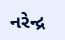નરેન્દ્ર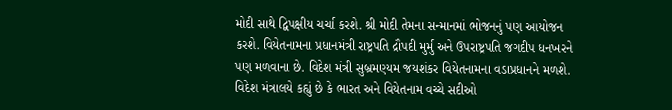મોદી સાથે દ્વિપક્ષીય ચર્ચા કરશે. શ્રી મોદી તેમના સન્માનમાં ભોજનનું પણ આયોજન કરશે. વિયેતનામના પ્રધાનમંત્રી રાષ્ટ્રપતિ દ્રૌપદી મુર્મુ અને ઉપરાષ્ટ્રપતિ જગદીપ ધનખરને પણ મળવાના છે. વિદેશ મંત્રી સુબ્રમણ્યમ જયશંકર વિયેતનામના વડાપ્રધાનને મળશે.
વિદેશ મંત્રાલયે કહ્યું છે કે ભારત અને વિયેતનામ વચ્ચે સદીઓ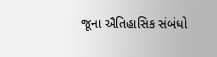જૂના ઐતિહાસિક સંબંધો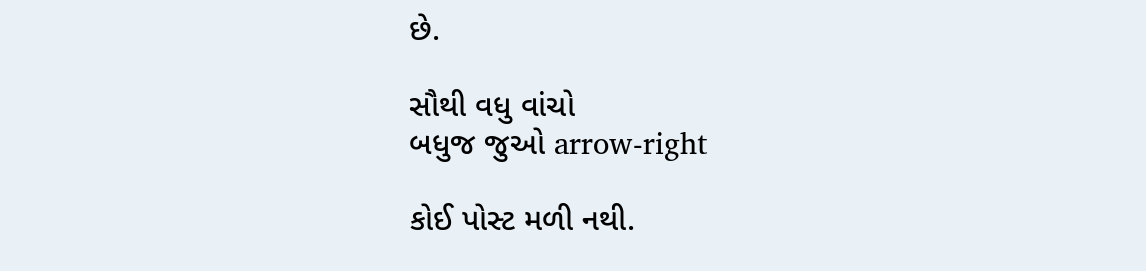છે.

સૌથી વધુ વાંચો
બધુજ જુઓ arrow-right

કોઈ પોસ્ટ મળી નથી.